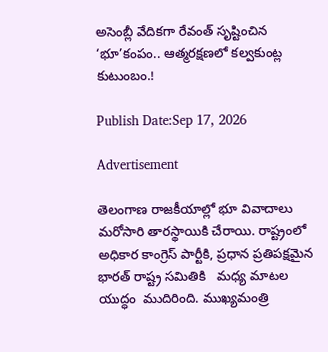అసెంబ్లీ వేదికగా రేవంత్ సృష్టించిన ‘భూ’కంపం.. ఆత్మరక్షణలో కల్వకుంట్ల కుటుంబం.!

Publish Date:Sep 17, 2026

Advertisement

తెలంగాణ రాజకీయాల్లో భూ వివాదాలు మరోసారి తారస్థాయికి చేరాయి. రాష్ట్రంలో అధికార కాంగ్రెస్ పార్టీకి, ప్రధాన ప్రతిపక్షమైన భారత్ రాష్ట్ర సమితికి   మధ్య మాటల యుద్ధం  ముదిరింది. ముఖ్యమంత్రి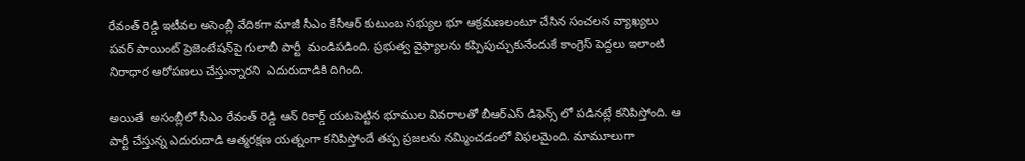రేవంత్ రెడ్డి ఇటీవల అసెంబ్లీ వేదికగా మాజీ సీఎం కేసీఆర్ కుటుంబ సభ్యుల భూ ఆక్రమణలంటూ చేసిన సంచలన వ్యాఖ్యలు పవర్ పాయింట్ ప్రెజెంటేషన్‌పై గులాబీ పార్టీ  మండిపడింది. ప్రభుత్వ వైఫ్యాలను కప్పిపుచ్చుకునేందుకే కాంగ్రెస్ పెద్దలు ఇలాంటి నిరాధార ఆరోపణలు చేస్తున్నారని  ఎదురుదాడికి దిగింది.

అయితే  అసంబ్లీలో సీఎం రేవంత్ రెడ్డి ఆన్ రికార్డ్ యటపెట్టిన భూముల వివరాలతో బీఆర్ఎస్ డిఫెన్స్ లో పడినట్లే కనిపిస్తోంది. ఆ పార్టీ చేస్తున్న ఎదురుదాడి ఆత్మరక్షణ యత్నంగా కనిపిస్తోందే తప్ప ప్రజలను నమ్మించడంలో విఫలమైంది. మామూలుగా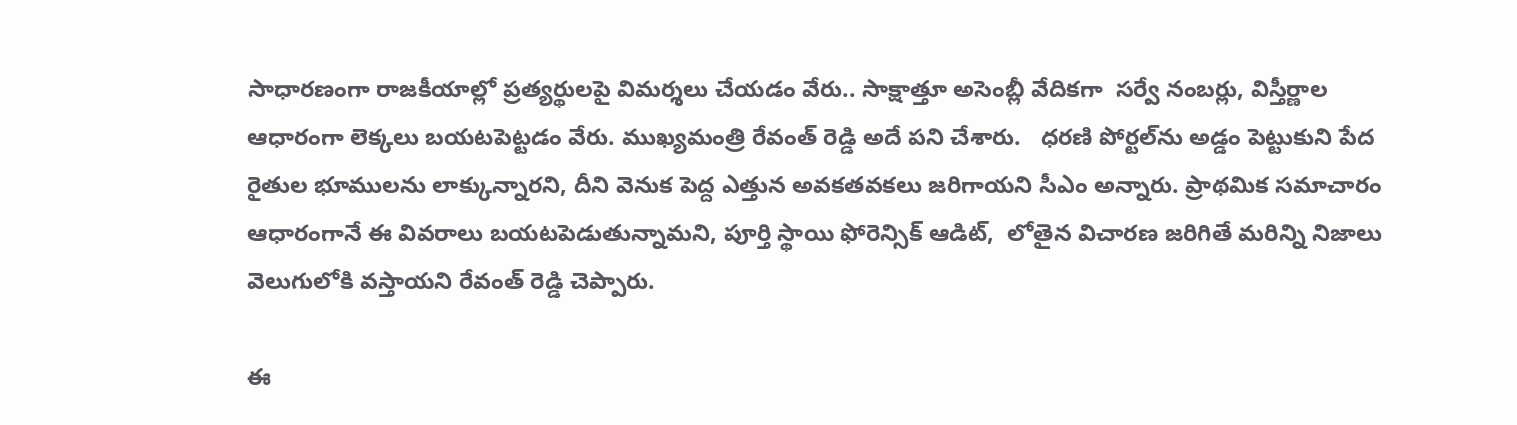సాధారణంగా రాజకీయాల్లో ప్రత్యర్థులపై విమర్శలు చేయడం వేరు.. సాక్షాత్తూ అసెంబ్లీ వేదికగా  సర్వే నంబర్లు, విస్తీర్ణాల ఆధారంగా లెక్కలు బయటపెట్టడం వేరు. ముఖ్యమంత్రి రేవంత్ రెడ్డి అదే పని చేశారు.   ధరణి పోర్టల్‌ను అడ్డం పెట్టుకుని పేద రైతుల భూములను లాక్కున్నారని, దీని వెనుక పెద్ద ఎత్తున అవకతవకలు జరిగాయని సీఎం అన్నారు. ప్రాథమిక సమాచారం ఆధారంగానే ఈ వివరాలు బయటపెడుతున్నామని, పూర్తి స్థాయి ఫోరెన్సిక్ ఆడిట్,  లోతైన విచారణ జరిగితే మరిన్ని నిజాలు వెలుగులోకి వస్తాయని రేవంత్ రెడ్డి చెప్పారు.

ఈ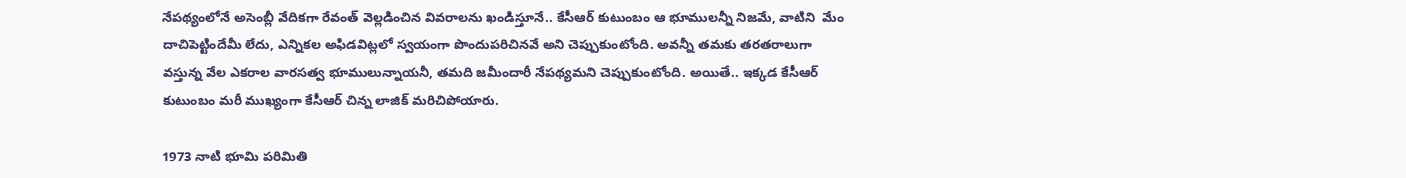నేపథ్యంలోనే అసెంబ్లీ వేదికగా రేవంత్ వెల్లడించిన వివరాలను ఖండిస్తూనే.. కేసీఆర్ కుటుంబం ఆ భూములన్నీ నిజమే, వాటిని  మేం దాచిపెట్టిందేమీ లేదు, ఎన్నికల అఫిడవిట్లలో స్వయంగా పొందుపరిచినవే అని చెప్పుకుంటోంది. అవన్నీ తమకు తరతరాలుగా వస్తున్న వేల ఎకరాల వారసత్వ భూములున్నాయనీ, తమది జమీందారీ నేపథ్యమని చెప్పుకుంటోంది. అయితే.. ఇక్కడ కేసీఆర్ కుటుంబం మరీ ముఖ్యంగా కేసీఆర్ చిన్న లాజిక్ మరిచిపోయారు.

1973 నాటి భూమి పరిమితి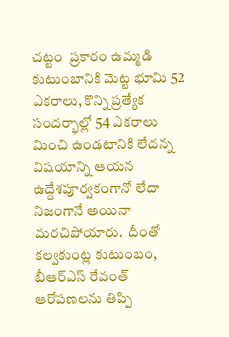చట్టం  ప్రకారం ఉమ్మడి కుటుంబానికి మెట్ట భూమి 52 ఎకరాలు, కొన్ని ప్రత్యేక సందర్భాల్లో 54 ఎకరాలు మించి ఉండటానికి లేదన్న విషయాన్ని ఆయన ఉద్దేశపూర్వకంగానో లేదా నిజంగానే అయినా మరచిపోయారు.  దీంతో కల్వకుంట్ల కుటుంబం, బీఆర్ఎస్ రేవంత్ ఆరోపణలను తిప్పి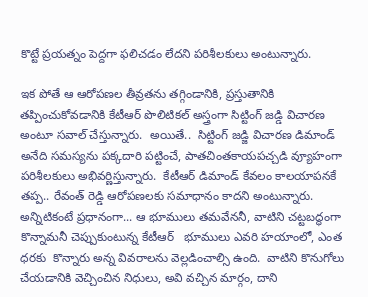కొట్టే ప్రయత్నం పెద్దగా ఫలిచడం లేదని పరిశీలకులు అంటున్నారు.

ఇక పోతే ఆ ఆరోపణల తీవ్రతను తగ్గిండానికి, ప్రస్తుతానికి తప్పించుకోవడానికి కేటీఆర్ పొలిటికల్ అస్త్రంగా సిట్టింగ్ జడ్డి విచారణ అంటూ సవాల్ చేస్తున్నారు.  అయితే..  సిట్టింగ్ జడ్జి విచారణ డిమాండ్ అనేది సమస్యను పక్కదారి పట్టించే, పాతచింతకాయపచ్చడి వ్యూహంగా పరిశీలకులు అభివర్ణిస్తున్నారు.  కేటీఆర్ డిమాండ్ కేవలం కాలయాపనకే తప్ప.. రేవంత్ రెడ్డి ఆరోపణలకు సమాధానం కాదని అంటున్నారు.  అన్నిటికంటే ప్రధానంగా... ఆ భూములు తమవేననీ, వాటిని చట్టబద్ధంగా కొన్నామనీ చెప్పుకుంటున్న కేటీఆర్   భూములు ఎవరి హయాంలో, ఎంత ధరకు  కొన్నారు అన్న వివరాలను వెల్లడించాల్సి ఉంది.  వాటిని కొనుగోలు చేయడానికి వెచ్చించిన నిధులు, అవి వచ్చిన మార్గం, దాని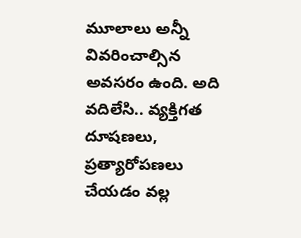మూలాలు అన్నీ వివరించాల్సిన అవసరం ఉంది. అది వదిలేసి.. వ్యక్తిగత దూషణలు, ప్రత్యారోపణలు చేయడం వల్ల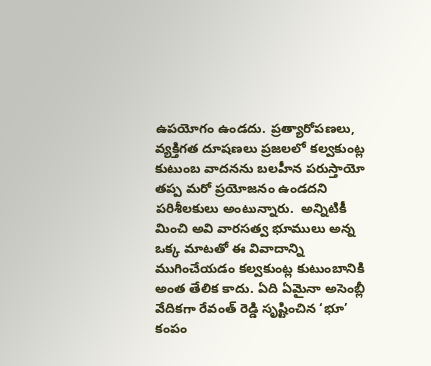ఉపయోగం ఉండదు. ప్రత్యారోపణలు, వ్యక్తిగత దూషణలు ప్రజలలో కల్వకుంట్ల కుటుంబ వాదనను బలహీన పరుస్తాయో తప్ప మరో ప్రయోజనం ఉండదని పరిశీలకులు అంటున్నారు.  అన్నిటికీ మించి అవి వారసత్వ భూములు అన్న ఒక్క మాటతో ఈ వివాదాన్ని ముగించేయడం కల్వకుంట్ల కుటుంబానికి అంత తేలిక కాదు. ఏది ఏమైనా అసెంబ్లీ వేదికగా రేవంత్ రెడ్డి సృష్టించిన ‘భూ’ కంపం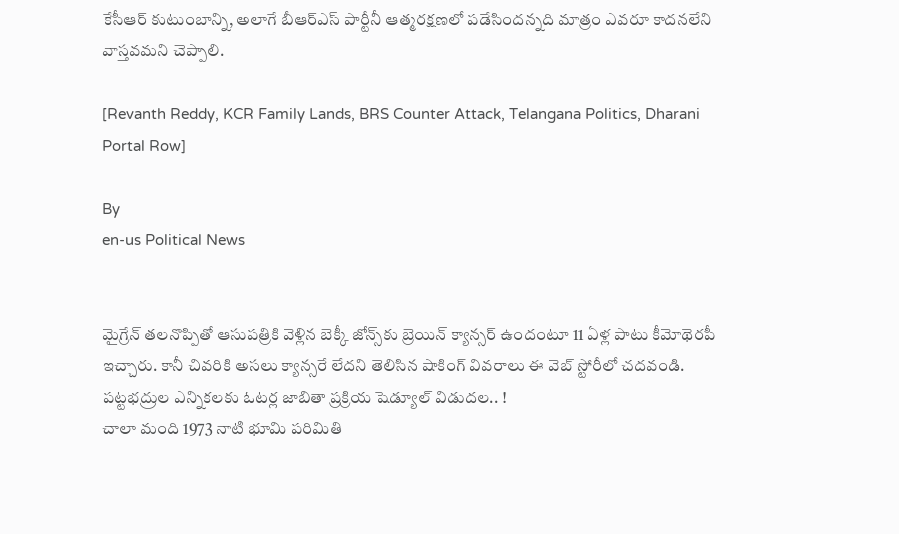కేసీఆర్ కుటుంబాన్ని, అలాగే బీఆర్ఎస్ పార్టీనీ ఆత్మరక్షణలో పడేసిందన్నది మాత్రం ఎవరూ కాదనలేని వాస్తవమని చెప్పాలి.

[Revanth Reddy, KCR Family Lands, BRS Counter Attack, Telangana Politics, Dharani Portal Row]

By
en-us Political News


మైగ్రేన్ తలనొప్పితో ఆసుపత్రికి వెళ్లిన బెక్కీ జోన్స్‌కు బ్రెయిన్ క్యాన్సర్ ఉందంటూ 11 ఏళ్ల పాటు కీమోథెరపీ ఇచ్చారు. కానీ చివరికి అసలు క్యాన్సరే లేదని తెలిసిన షాకింగ్ వివరాలు ఈ వెబ్ స్టోరీలో చదవండి.
పట్టభద్రుల ఎన్నికలకు ఓటర్ల జాబితా ప్రక్రియ షెడ్యూల్ విడుదల.. !
చాలా మంది 1973 నాటి భూమి పరిమితి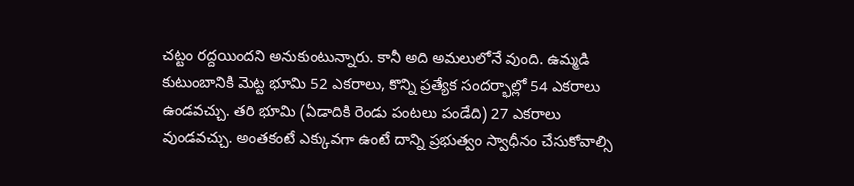చట్టం రద్దయిందని అనుకుంటున్నారు. కానీ అది అమలులోనే వుంది. ఉమ్మడి కుటుంబానికి మెట్ట భూమి 52 ఎకరాలు, కొన్ని ప్రత్యేక సందర్భాల్లో 54 ఎకరాలు ఉండవచ్చు. తరి భూమి (ఏడాదికి రెండు పంటలు పండేది) 27 ఎకరాలు వుండవచ్చు. అంతకంటే ఎక్కువగా ఉంటే దాన్ని ప్రభుత్వం స్వాధీనం చేసుకోవాల్సి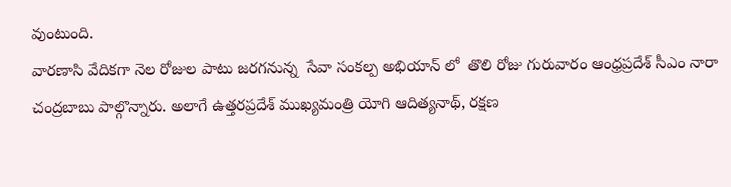వుంటుంది.
వారణాసి వేదికగా నెల రోజుల పాటు జరగనున్న  సేవా సంకల్ప అభియాన్ లో  తొలి రోజు గురువారం ఆంధ్రప్రదేశ్ సీఎం నారా చంద్రబాబు పాల్గొన్నారు. అలాగే ఉత్తరప్రదేశ్ ముఖ్యమంత్రి యోగి ఆదిత్యనాథ్, రక్షణ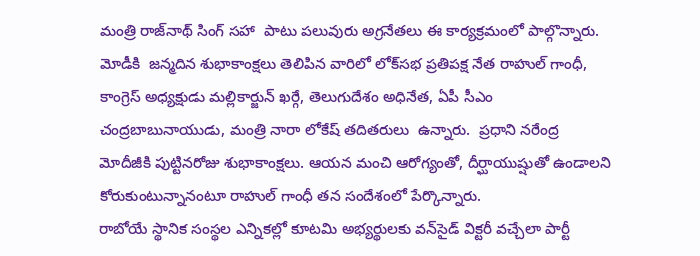మంత్రి రాజ్‌నాథ్ సింగ్ సహా  పాటు పలువురు అగ్రనేతలు ఈ కార్యక్రమంలో పాల్గొన్నారు.
మోడీకి  జన్మదిన శుభాకాంక్షలు తెలిపిన వారిలో లోక్‌సభ ప్రతిపక్ష నేత రాహుల్‌ గాంధీ, కాంగ్రెస్ అధ్యక్షుడు మల్లికార్జున్ ఖర్గే, తెలుగుదేశం అధినేత, ఏపీ సీఎం చంద్రబాబునాయుడు, మంత్రి నారా లోకేష్ తదితరులు  ఉన్నారు.  ప్రధాని నరేంద్ర మోదీజీకి పుట్టినరోజు శుభాకాంక్షలు. ఆయన మంచి ఆరోగ్యంతో, దీర్ఘాయుష్షుతో ఉండాలని కోరుకుంటున్నానంటూ రాహుల్ గాంధీ తన సందేశంలో పేర్కొన్నారు.
రాబోయే స్థానిక సంస్థల ఎన్నికల్లో కూటమి అభ్యర్థులకు వన్‌సైడ్ విక్టరీ వచ్చేలా పార్టీ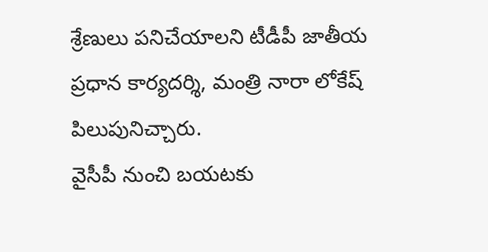శ్రేణులు పనిచేయాలని టీడీపీ జాతీయ ప్రధాన కార్యదర్శి, మంత్రి నారా లోకేష్ పిలుపునిచ్చారు.
వైసీపీ నుంచి బయటకు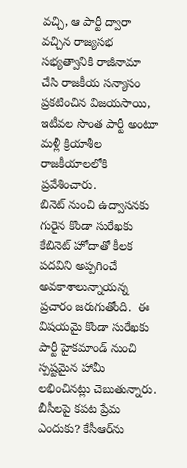వచ్చి, ఆ పార్టీ ద్వారా వచ్చిన రాజ్యసభ సభ్యత్వానికి రాజీనామా చేసి రాజకీయ సన్యాసం ప్రకటించిన విజయసాయి, ఇటీవల సొంత పార్టీ అంటూ మళ్లీ క్రియాశీల రాజకీయాలలోకి ప్రవేశించారు.
బినెట్ నుంచి ఉద్వాసనకు గురైన కొండా సురేఖకు కేబినెట్ హోదాతో కీలక పదవిని అప్పగించే అవకాశాలున్నాయన్న ప్రచారం జరుగుతోంది.  ఈ విషయమై కొండా సురేఖకు పార్టీ హైకమాండ్ నుంచి స్పష్టమైన హామీ లభించినట్లు చెబుతున్నారు.
బీసీలపై కపట ప్రేమ ఎందుకు? కేసీఆర్‌ను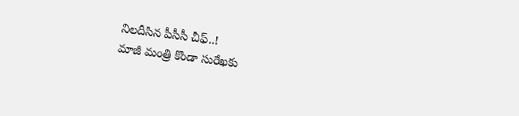నిలదీసిన పీసీసీ చీఫ్..!
మాజీ మంత్రి కొండా సురేఖకు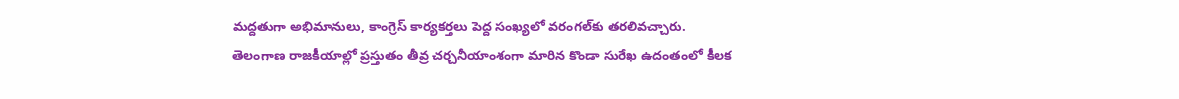మద్దతుగా అభిమానులు, కాంగ్రెస్ కార్యకర్తలు పెద్ద సంఖ్యలో వరంగల్‌కు తరలివచ్చారు.
తెలంగాణ రాజకీయాల్లో ప్రస్తుతం తీవ్ర చర్చనీయాంశంగా మారిన కొండా సురేఖ ఉదంతంలో కీలక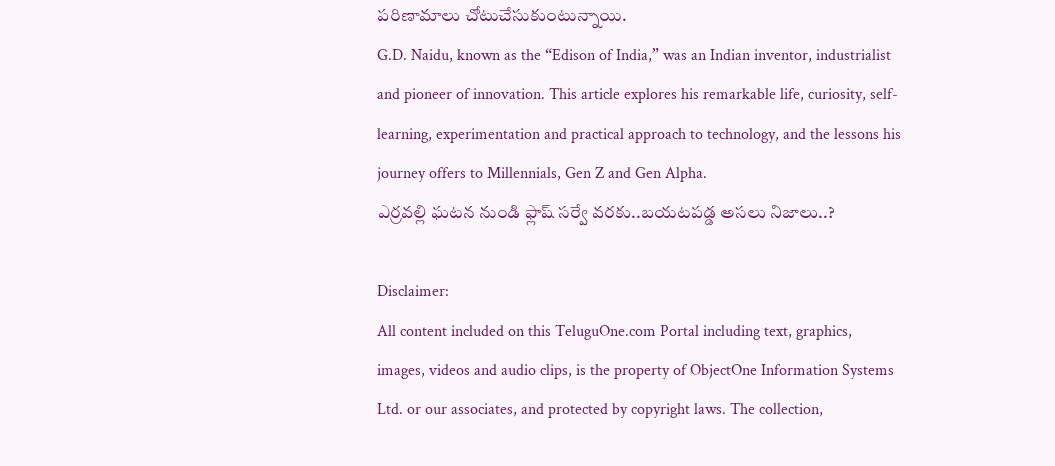పరిణామాలు చోటుచేసుకుంటున్నాయి.
G.D. Naidu, known as the “Edison of India,” was an Indian inventor, industrialist and pioneer of innovation. This article explores his remarkable life, curiosity, self-learning, experimentation and practical approach to technology, and the lessons his journey offers to Millennials, Gen Z and Gen Alpha.
ఎర్రవల్లి ఘటన నుండి ఫ్లాష్ సర్వే వరకు..బయటపడ్డ అసలు నిజాలు..?

Disclaimer:
All content included on this TeluguOne.com Portal including text, graphics, images, videos and audio clips, is the property of ObjectOne Information Systems Ltd. or our associates, and protected by copyright laws. The collection,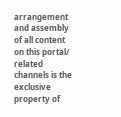arrangement and assembly of all content on this portal/ related channels is the exclusive property of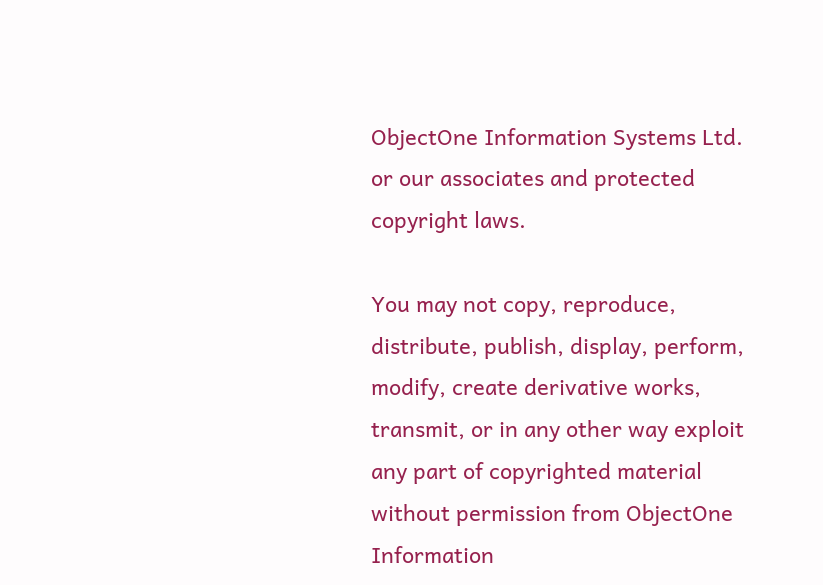ObjectOne Information Systems Ltd. or our associates and protected copyright laws.

You may not copy, reproduce, distribute, publish, display, perform, modify, create derivative works, transmit, or in any other way exploit any part of copyrighted material without permission from ObjectOne Information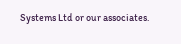Systems Ltd or our associates.